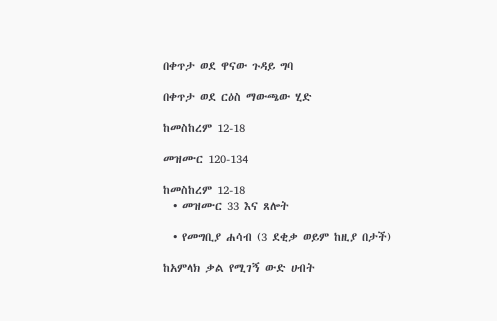በቀጥታ ወደ ዋናው ጉዳይ ግባ

በቀጥታ ወደ ርዕስ ማውጫው ሂድ

ከመስከረም 12-18

መዝሙር 120-134

ከመስከረም 12-18
  • መዝሙር 33 እና ጸሎት

  • የመግቢያ ሐሳብ (3 ደቂቃ ወይም ከዚያ በታች)

ከአምላክ ቃል የሚገኝ ውድ ሀብት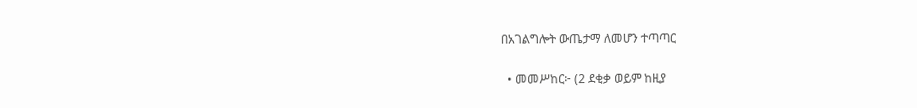በአገልግሎት ውጤታማ ለመሆን ተጣጣር

  • መመሥከር፦ (2 ደቂቃ ወይም ከዚያ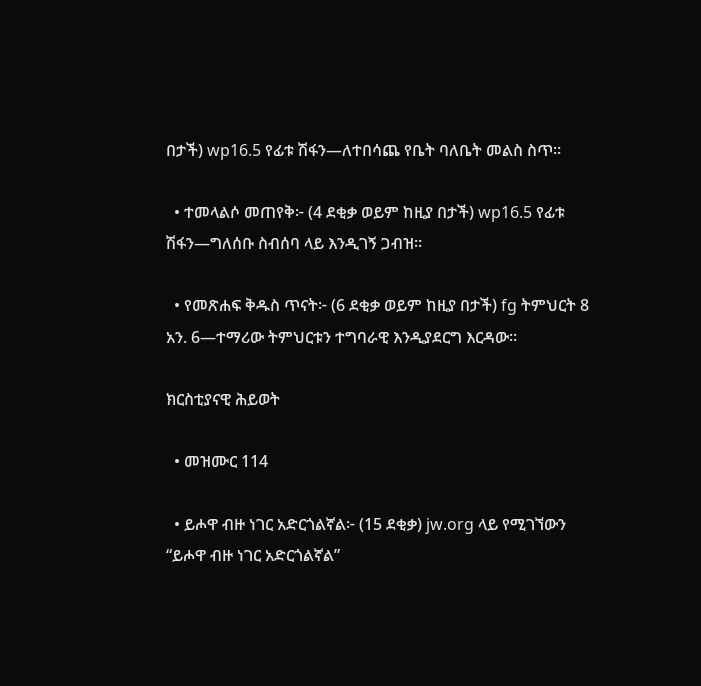በታች) wp16.5 የፊቱ ሽፋን—ለተበሳጨ የቤት ባለቤት መልስ ስጥ።

  • ተመላልሶ መጠየቅ፦ (4 ደቂቃ ወይም ከዚያ በታች) wp16.5 የፊቱ ሽፋን—ግለሰቡ ስብሰባ ላይ እንዲገኝ ጋብዝ።

  • የመጽሐፍ ቅዱስ ጥናት፦ (6 ደቂቃ ወይም ከዚያ በታች) fg ትምህርት 8 አን. 6—ተማሪው ትምህርቱን ተግባራዊ እንዲያደርግ እርዳው።

ክርስቲያናዊ ሕይወት

  • መዝሙር 114

  • ይሖዋ ብዙ ነገር አድርጎልኛል፦ (15 ደቂቃ) jw.org ላይ የሚገኘውን “ይሖዋ ብዙ ነገር አድርጎልኛል”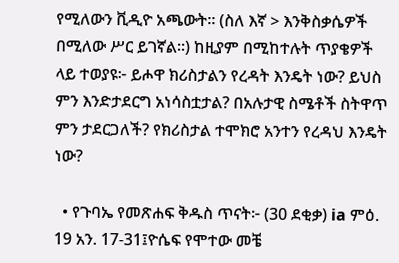የሚለውን ቪዲዮ አጫውት። (ስለ እኛ > እንቅስቃሴዎች በሚለው ሥር ይገኛል።) ከዚያም በሚከተሉት ጥያቄዎች ላይ ተወያዩ፦ ይሖዋ ክሪስታልን የረዳት እንዴት ነው? ይህስ ምን እንድታደርግ አነሳስቷታል? በአሉታዊ ስሜቶች ስትዋጥ ምን ታደርጋለች? የክሪስታል ተሞክሮ አንተን የረዳህ እንዴት ነው?

  • የጉባኤ የመጽሐፍ ቅዱስ ጥናት፦ (30 ደቂቃ) ia ምዕ. 19 አን. 17-31፤ዮሴፍ የሞተው መቼ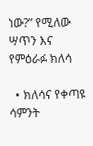ነው?” የሚለው ሣጥን እና የምዕራፉ ክለሳ

  • ክለሳና የቀጣዩ ሳምንት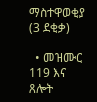ማስተዋወቂያ (3 ደቂቃ)

  • መዝሙር 119 እና ጸሎት